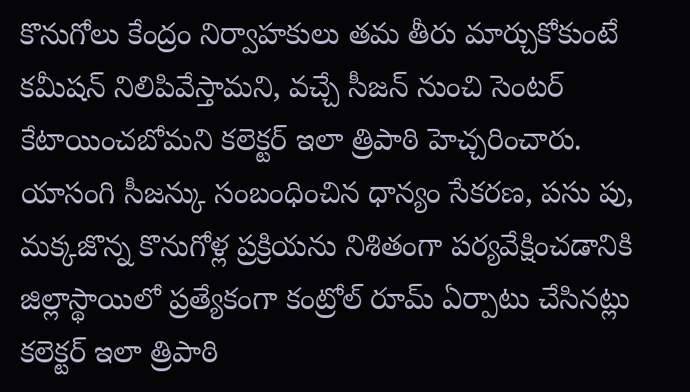కొనుగోలు కేంద్రం నిర్వాహకులు తమ తీరు మార్చుకోకుంటే కమీషన్ నిలిపివేస్తామని, వచ్చే సీజన్ నుంచి సెంటర్ కేటాయించబోమని కలెక్టర్ ఇలా త్రిపాఠి హెచ్చరించారు.
యాసంగి సీజన్కు సంబంధించిన ధాన్యం సేకరణ, పసు పు, మక్కజొన్న కొనుగోళ్ల ప్రక్రియను నిశితంగా పర్యవేక్షించడానికి జిల్లాస్థాయిలో ప్రత్యేకంగా కంట్రోల్ రూమ్ ఏర్పాటు చేసినట్లు కలెక్టర్ ఇలా త్రిపాఠి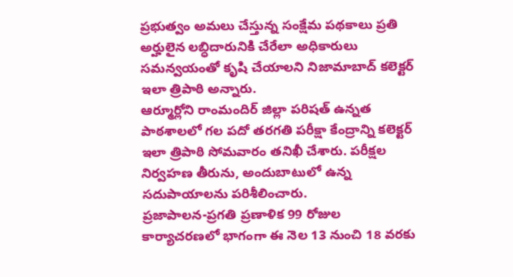ప్రభుత్వం అమలు చేస్తున్న సంక్షేమ పథకాలు ప్రతి అర్హులైన లబ్ధిదారునికి చేరేలా అధికారులు సమన్వయంతో కృషి చేయాలని నిజామాబాద్ కలెక్టర్ ఇలా త్రిపాఠి అన్నారు.
ఆర్మూర్లోని రాంమందిర్ జిల్లా పరిషత్ ఉన్నత పాఠశాలలో గల పదో తరగతి పరీక్షా కేంద్రాన్ని కలెక్టర్ ఇలా త్రిపాఠి సోమవారం తనిఖీ చేశారు. పరీక్షల నిర్వహణ తీరును, అందుబాటులో ఉన్న సదుపాయాలను పరిశీలించారు.
ప్రజాపాలన-ప్రగతి ప్రణాళిక 99 రోజుల కార్యాచరణలో భాగంగా ఈ నెల 13 నుంచి 18 వరకు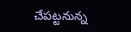చేపట్టనున్న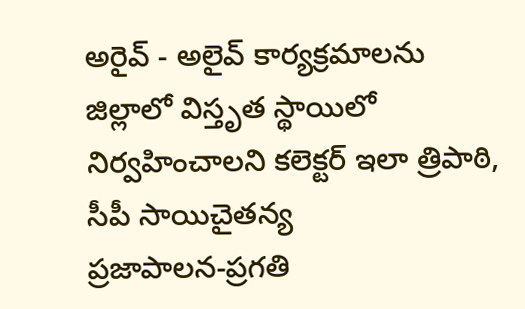అరైవ్ - అలైవ్ కార్యక్రమాలను జిల్లాలో విస్తృత స్థాయిలో నిర్వహించాలని కలెక్టర్ ఇలా త్రిపాఠి, సీపీ సాయిచైతన్య
ప్రజాపాలన-ప్రగతి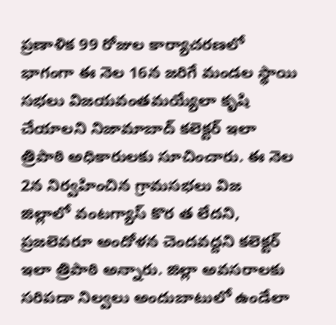ప్రణాళిక 99 రోజుల కార్యాచరణలో భాగంగా ఈ నెల 16న జరిగే మండల స్థాయి సభలు విజయవంతమయ్యేలా కృషి చేయాలని నిజామాబాద్ కలెక్టర్ ఇలా త్రిపాఠి అధికారులకు సూచించారు. ఈ నెల 2న నిర్వహించిన గ్రామసభలు విజ
జిల్లాలో వంటగ్యాస్ కొర త లేదని, ప్రజలెవరూ అందోళన చెందవద్దని కలెక్టర్ ఇలా త్రిపాఠి అన్నారు. జిల్లా అవసరాలకు సరిపడా నిల్వలు అందుబాటులో ఉండేలా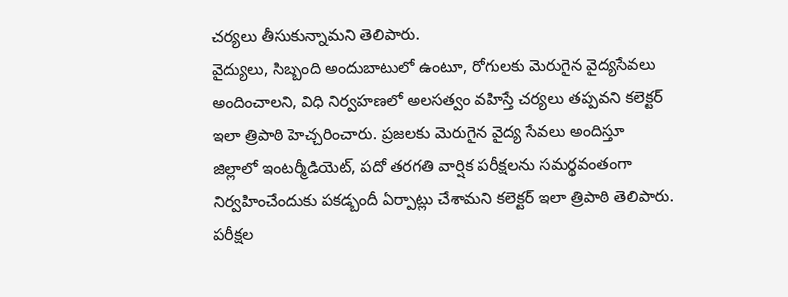చర్యలు తీసుకున్నామని తెలిపారు.
వైద్యులు, సిబ్బంది అందుబాటులో ఉంటూ, రోగులకు మెరుగైన వైద్యసేవలు అందించాలని, విధి నిర్వహణలో అలసత్వం వహిస్తే చర్యలు తప్పవని కలెక్టర్ ఇలా త్రిపాఠి హెచ్చరించారు. ప్రజలకు మెరుగైన వైద్య సేవలు అందిస్తూ
జిల్లాలో ఇంటర్మీడియెట్, పదో తరగతి వార్షిక పరీక్షలను సమర్థవంతంగా నిర్వహించేందుకు పకడ్బందీ ఏర్పాట్లు చేశామని కలెక్టర్ ఇలా త్రిపాఠి తెలిపారు. పరీక్షల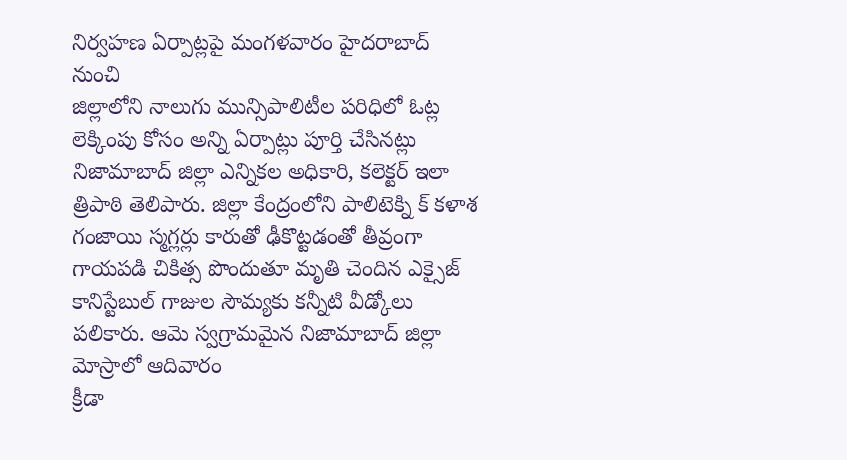నిర్వహణ ఏర్పాట్లపై మంగళవారం హైదరాబాద్ నుంచి
జిల్లాలోని నాలుగు మున్సిపాలిటీల పరిధిలో ఓట్ల లెక్కింపు కోసం అన్ని ఏర్పాట్లు పూర్తి చేసినట్లు నిజామాబాద్ జిల్లా ఎన్నికల అధికారి, కలెక్టర్ ఇలా త్రిపాఠి తెలిపారు. జిల్లా కేంద్రంలోని పాలిటెక్ని క్ కళాశ
గంజాయి స్మగ్లర్లు కారుతో ఢీకొట్టడంతో తీవ్రంగా గాయపడి చికిత్స పొందుతూ మృతి చెందిన ఎక్సైజ్ కానిస్టేబుల్ గాజుల సౌమ్యకు కన్నీటి వీడ్కోలు పలికారు. ఆమె స్వగ్రామమైన నిజామాబాద్ జిల్లా మోస్రాలో ఆదివారం
క్రీడా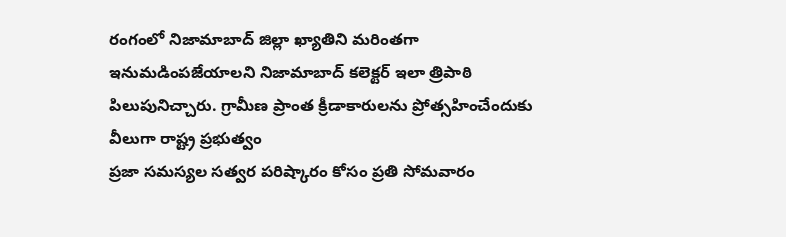రంగంలో నిజామాబాద్ జిల్లా ఖ్యాతిని మరింతగా ఇనుమడింపజేయాలని నిజామాబాద్ కలెక్టర్ ఇలా త్రిపాఠి పిలుపునిచ్చారు. గ్రామీణ ప్రాంత క్రీడాకారులను ప్రోత్సహించేందుకు వీలుగా రాష్ట్ర ప్రభుత్వం
ప్రజా సమస్యల సత్వర పరిష్కారం కోసం ప్రతి సోమవారం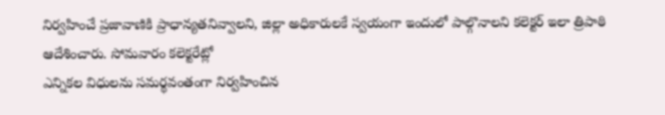నిర్వహించే ప్రజావాణికి ప్రాధాన్యతనివ్వాలని, జిల్లా అధికారులకే స్వయంగా ఇందులో పాల్గొనాలని కలెక్టర్ ఇలా త్రిపాఠి ఆదేశించారు. సోమవారం కలెక్టరేట్లో
ఎన్నికల విధులను సమర్థవంతంగా నిర్వహించిన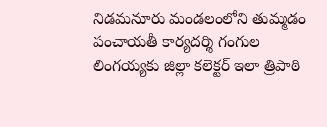నిడమనూరు మండలంలోని తుమ్మడం పంచాయతీ కార్యదర్శి గంగుల లింగయ్యకు జిల్లా కలెక్టర్ ఇలా త్రిపాఠి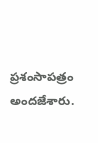ప్రశంసాపత్రం అందజేశారు.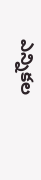ఎన్నికల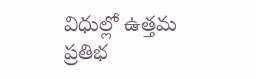విధుల్లో ఉత్తమ ప్రతిభ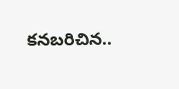కనబరిచిన..